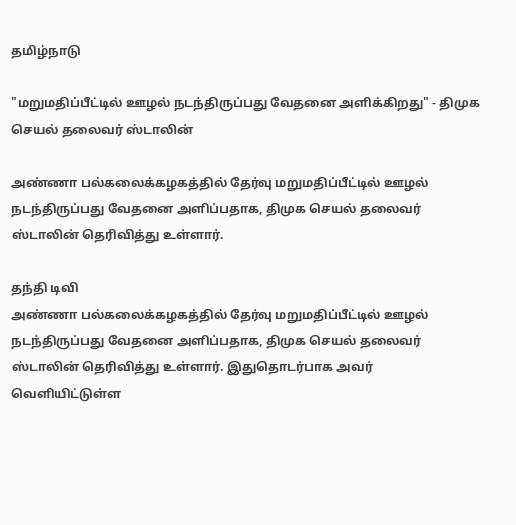தமிழ்நாடு

"மறுமதிப்பீட்டில் ஊழல் நடந்திருப்பது வேதனை அளிக்கிறது" - திமுக செயல் தலைவர் ஸ்டாலின்

அண்ணா பல்கலைக்கழகத்தில் தேர்வு மறுமதிப்பீட்டில் ஊழல் நடந்திருப்பது வேதனை அளிப்பதாக, திமுக செயல் தலைவர் ஸ்டாலின் தெரிவித்து உள்ளார்.

தந்தி டிவி
அண்ணா பல்கலைக்கழகத்தில் தேர்வு மறுமதிப்பீட்டில் ஊழல் நடந்திருப்பது வேதனை அளிப்பதாக, திமுக செயல் தலைவர் ஸ்டாலின் தெரிவித்து உள்ளார். இதுதொடர்பாக அவர் வெளியிட்டுள்ள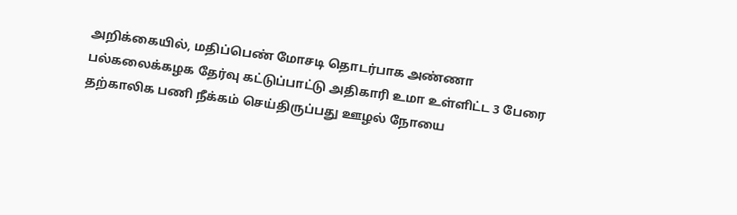அறிக்கையில், மதிப்பெண் மோசடி தொடர்பாக அண்ணா பல்கலைக்கழக தேர்வு கட்டுப்பாட்டு அதிகாரி உமா உள்ளிட்ட 3 பேரை தற்காலிக பணி நீக்கம் செய்திருப்பது ஊழல் நோயை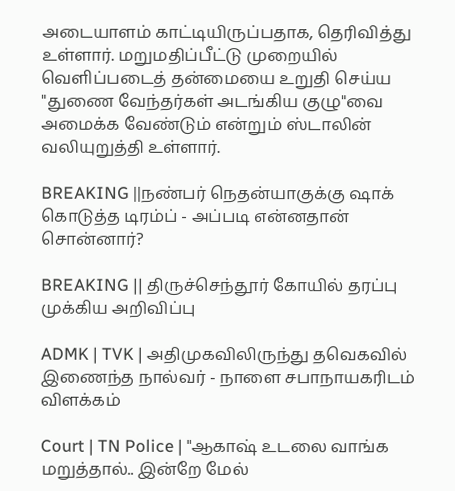அடையாளம் காட்டியிருப்பதாக, தெரிவித்து உள்ளார். மறுமதிப்பீட்டு முறையில் வெளிப்படைத் தன்மையை உறுதி செய்ய "துணை வேந்தர்கள் அடங்கிய குழு"வை அமைக்க வேண்டும் என்றும் ஸ்டாலின் வலியுறுத்தி உள்ளார்.

BREAKING ||நண்பர் நெதன்யாகுக்கு ஷாக் கொடுத்த டிரம்ப் - அப்படி என்னதான் சொன்னார்?

BREAKING || திருச்செந்தூர் கோயில் தரப்பு முக்கிய அறிவிப்பு

ADMK | TVK | அதிமுகவிலிருந்து தவெகவில் இணைந்த நால்வர் - நாளை சபாநாயகரிடம் விளக்கம்

Court | TN Police | "ஆகாஷ் உடலை வாங்க மறுத்தால்.. இன்றே மேல்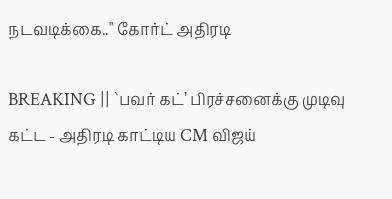நடவடிக்கை.." கோர்ட் அதிரடி

BREAKING || `பவர் கட்’ பிரச்சனைக்கு முடிவு கட்ட - அதிரடி காட்டிய CM விஜய்